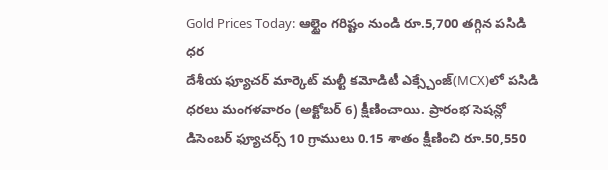Gold Prices Today: ఆల్టైం గరిష్టం నుండి రూ.5,700 తగ్గిన పసిడి ధర
దేశీయ ఫ్యూచర్ మార్కెట్ మల్టీ కమోడిటీ ఎక్స్చేంజ్(MCX)లో పసిడి ధరలు మంగళవారం (అక్టోబర్ 6) క్షీణించాయి. ప్రారంభ సెషన్లో డిసెంబర్ ఫ్యూచర్స్ 10 గ్రాములు 0.15 శాతం క్షీణించి రూ.50,550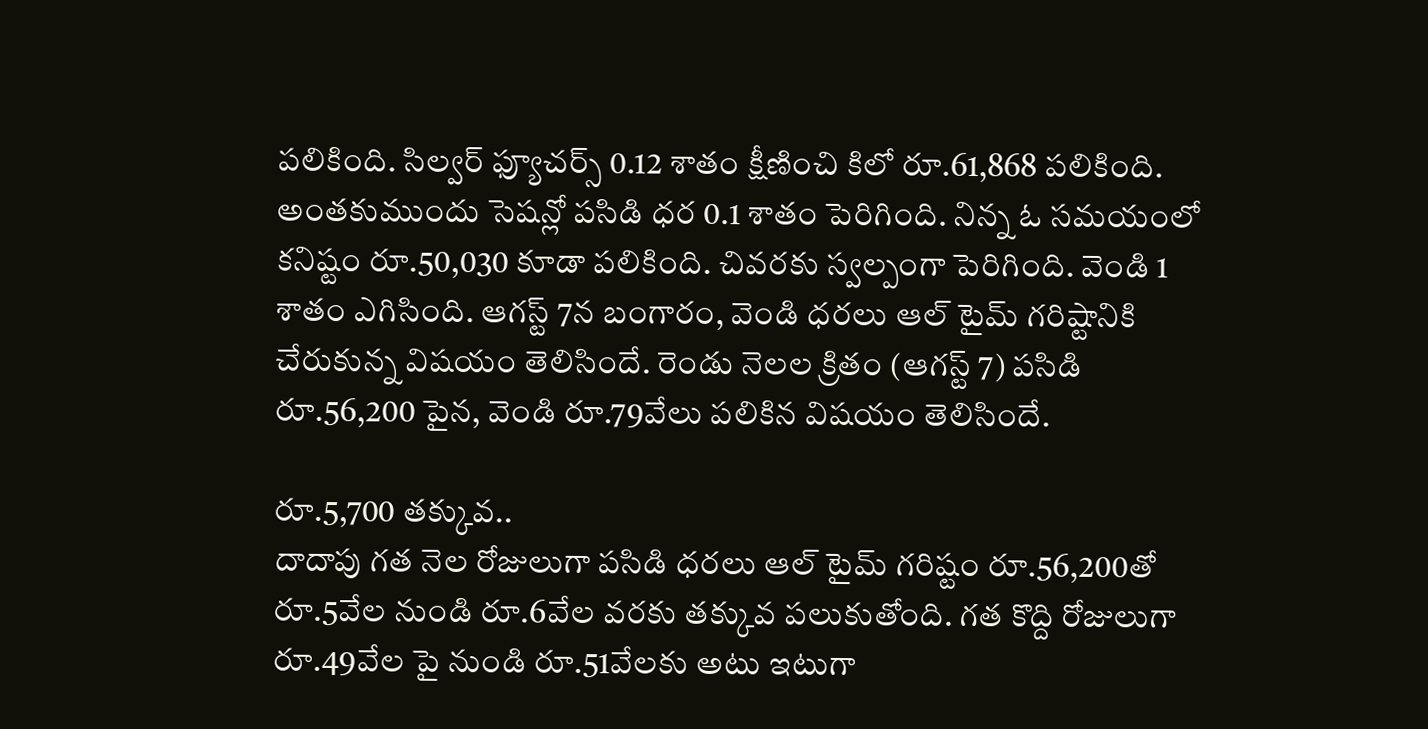పలికింది. సిల్వర్ ఫ్యూచర్స్ 0.12 శాతం క్షీణించి కిలో రూ.61,868 పలికింది. అంతకుముందు సెషన్లో పసిడి ధర 0.1 శాతం పెరిగింది. నిన్న ఓ సమయంలో కనిష్టం రూ.50,030 కూడా పలికింది. చివరకు స్వల్పంగా పెరిగింది. వెండి 1 శాతం ఎగిసింది. ఆగస్ట్ 7న బంగారం, వెండి ధరలు ఆల్ టైమ్ గరిష్టానికి చేరుకున్న విషయం తెలిసిందే. రెండు నెలల క్రితం (ఆగస్ట్ 7) పసిడి రూ.56,200 పైన, వెండి రూ.79వేలు పలికిన విషయం తెలిసిందే.

రూ.5,700 తక్కువ..
దాదాపు గత నెల రోజులుగా పసిడి ధరలు ఆల్ టైమ్ గరిష్టం రూ.56,200తో రూ.5వేల నుండి రూ.6వేల వరకు తక్కువ పలుకుతోంది. గత కొద్ది రోజులుగా రూ.49వేల పై నుండి రూ.51వేలకు అటు ఇటుగా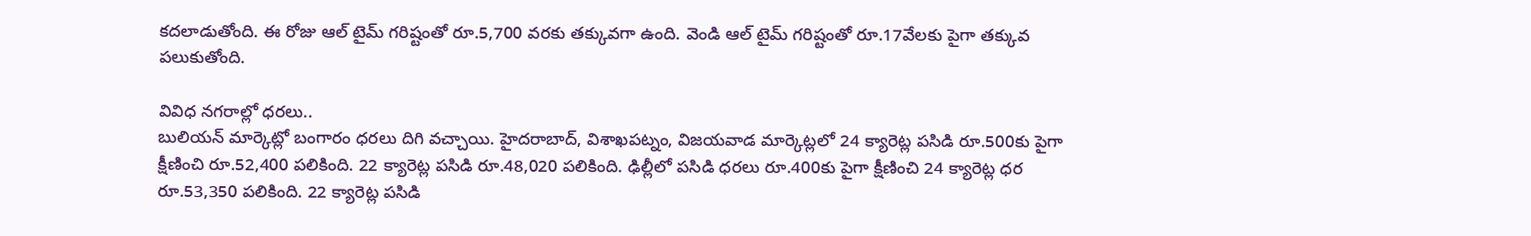కదలాడుతోంది. ఈ రోజు ఆల్ టైమ్ గరిష్టంతో రూ.5,700 వరకు తక్కువగా ఉంది. వెండి ఆల్ టైమ్ గరిష్టంతో రూ.17వేలకు పైగా తక్కువ పలుకుతోంది.

వివిధ నగరాల్లో ధరలు..
బులియన్ మార్కెట్లో బంగారం ధరలు దిగి వచ్చాయి. హైదరాబాద్, విశాఖపట్నం, విజయవాడ మార్కెట్లలో 24 క్యారెట్ల పసిడి రూ.500కు పైగా క్షీణించి రూ.52,400 పలికింది. 22 క్యారెట్ల పసిడి రూ.48,020 పలికింది. ఢిల్లీలో పసిడి ధరలు రూ.400కు పైగా క్షీణించి 24 క్యారెట్ల ధర రూ.53,350 పలికింది. 22 క్యారెట్ల పసిడి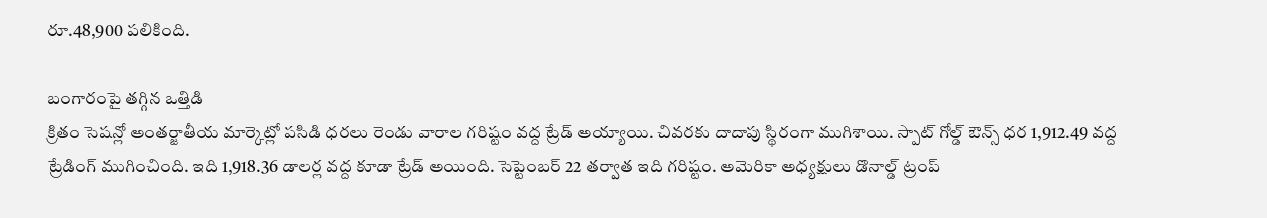రూ.48,900 పలికింది.

బంగారంపై తగ్గిన ఒత్తిడి
క్రితం సెషన్లో అంతర్జాతీయ మార్కెట్లో పసిడి ధరలు రెండు వారాల గరిష్టం వద్ద ట్రేడ్ అయ్యాయి. చివరకు దాదాపు స్థిరంగా ముగిశాయి. స్పాట్ గోల్డ్ ఔన్స్ ధర 1,912.49 వద్ద ట్రేడింగ్ ముగించింది. ఇది 1,918.36 డాలర్ల వద్ద కూడా ట్రేడ్ అయింది. సెప్టెంబర్ 22 తర్వాత ఇది గరిష్టం. అమెరికా అధ్యక్షులు డొనాల్డ్ ట్రంప్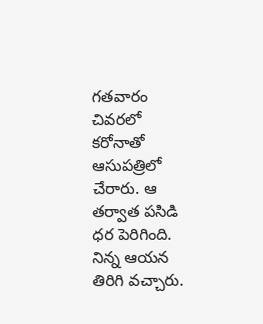గతవారం చివరలో కరోనాతో ఆసుపత్రిలో చేరారు. ఆ తర్వాత పసిడి ధర పెరిగింది. నిన్న ఆయన తిరిగి వచ్చారు.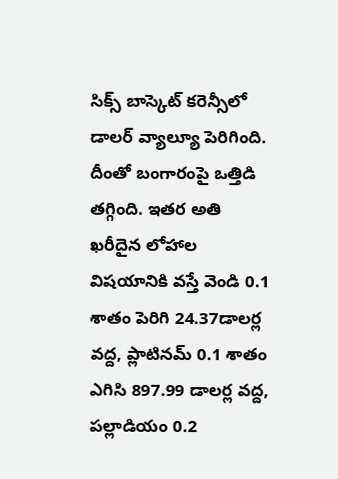సిక్స్ బాస్కెట్ కరెన్సీలో డాలర్ వ్యాల్యూ పెరిగింది. దీంతో బంగారంపై ఒత్తిడి తగ్గింది. ఇతర అతి ఖరీదైన లోహాల విషయానికి వస్తే వెండి 0.1 శాతం పెరిగి 24.37డాలర్ల వద్ద, ప్లాటినమ్ 0.1 శాతం ఎగిసి 897.99 డాలర్ల వద్ద, పల్లాడియం 0.2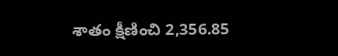శాతం క్షీణించి 2,356.85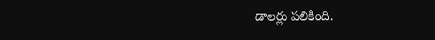డాలర్లు పలికింది.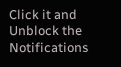Click it and Unblock the Notifications